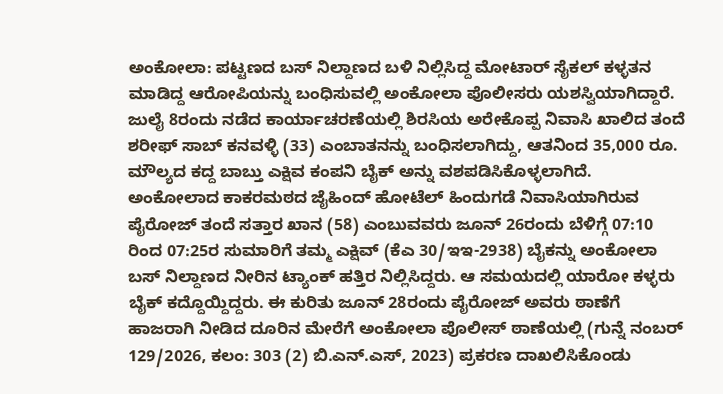ಅಂಕೋಲಾ: ಪಟ್ಟಣದ ಬಸ್ ನಿಲ್ದಾಣದ ಬಳಿ ನಿಲ್ಲಿಸಿದ್ದ ಮೋಟಾರ್ ಸೈಕಲ್ ಕಳ್ಳತನ ಮಾಡಿದ್ದ ಆರೋಪಿಯನ್ನು ಬಂಧಿಸುವಲ್ಲಿ ಅಂಕೋಲಾ ಪೊಲೀಸರು ಯಶಸ್ವಿಯಾಗಿದ್ದಾರೆ. ಜುಲೈ 8ರಂದು ನಡೆದ ಕಾರ್ಯಾಚರಣೆಯಲ್ಲಿ ಶಿರಸಿಯ ಅರೇಕೊಪ್ಪ ನಿವಾಸಿ ಖಾಲಿದ ತಂದೆ ಶರೀಫ್ ಸಾಬ್ ಕನವಳ್ಳಿ (33) ಎಂಬಾತನನ್ನು ಬಂಧಿಸಲಾಗಿದ್ದು, ಆತನಿಂದ 35,000 ರೂ. ಮೌಲ್ಯದ ಕದ್ದ ಬಾಬ್ತು ಎಕ್ಷಿವ ಕಂಪನಿ ಬೈಕ್ ಅನ್ನು ವಶಪಡಿಸಿಕೊಳ್ಳಲಾಗಿದೆ.
ಅಂಕೋಲಾದ ಕಾಕರಮಠದ ಜೈಹಿಂದ್ ಹೋಟೆಲ್ ಹಿಂದುಗಡೆ ನಿವಾಸಿಯಾಗಿರುವ ಪೈರೋಜ್ ತಂದೆ ಸತ್ತಾರ ಖಾನ (58) ಎಂಬುವವರು ಜೂನ್ 26ರಂದು ಬೆಳಿಗ್ಗೆ 07:10 ರಿಂದ 07:25ರ ಸುಮಾರಿಗೆ ತಮ್ಮ ಎಕ್ಷಿವ್ (ಕೆಎ 30/ಇಇ-2938) ಬೈಕನ್ನು ಅಂಕೋಲಾ ಬಸ್ ನಿಲ್ದಾಣದ ನೀರಿನ ಟ್ಯಾಂಕ್ ಹತ್ತಿರ ನಿಲ್ಲಿಸಿದ್ದರು. ಆ ಸಮಯದಲ್ಲಿ ಯಾರೋ ಕಳ್ಳರು ಬೈಕ್ ಕದ್ದೊಯ್ದಿದ್ದರು. ಈ ಕುರಿತು ಜೂನ್ 28ರಂದು ಪೈರೋಜ್ ಅವರು ಠಾಣೆಗೆ ಹಾಜರಾಗಿ ನೀಡಿದ ದೂರಿನ ಮೇರೆಗೆ ಅಂಕೋಲಾ ಪೊಲೀಸ್ ಠಾಣೆಯಲ್ಲಿ (ಗುನ್ನೆ ನಂಬರ್ 129/2026, ಕಲಂ: 303 (2) ಬಿ.ಎನ್.ಎಸ್, 2023) ಪ್ರಕರಣ ದಾಖಲಿಸಿಕೊಂಡು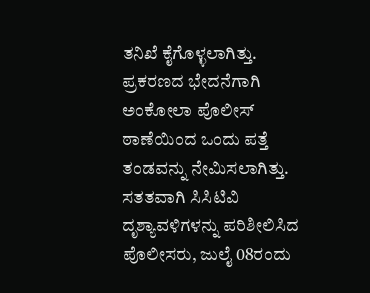ತನಿಖೆ ಕೈಗೊಳ್ಳಲಾಗಿತ್ತು.
ಪ್ರಕರಣದ ಭೇದನೆಗಾಗಿ ಅಂಕೋಲಾ ಪೊಲೀಸ್ ಠಾಣೆಯಿಂದ ಒಂದು ಪತ್ತೆ ತಂಡವನ್ನು ನೇಮಿಸಲಾಗಿತ್ತು. ಸತತವಾಗಿ ಸಿಸಿಟಿವಿ ದೃಶ್ಯಾವಳಿಗಳನ್ನು ಪರಿಶೀಲಿಸಿದ ಪೊಲೀಸರು, ಜುಲೈ 08ರಂದು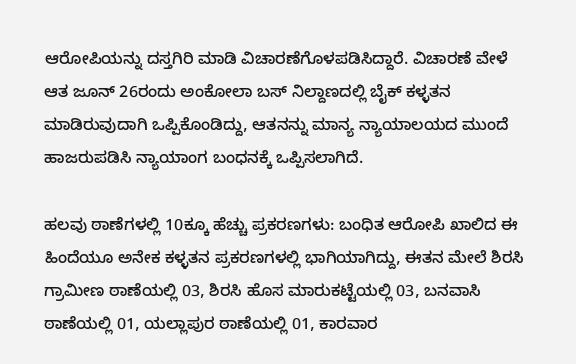ಆರೋಪಿಯನ್ನು ದಸ್ತಗಿರಿ ಮಾಡಿ ವಿಚಾರಣೆಗೊಳಪಡಿಸಿದ್ದಾರೆ. ವಿಚಾರಣೆ ವೇಳೆ ಆತ ಜೂನ್ 26ರಂದು ಅಂಕೋಲಾ ಬಸ್ ನಿಲ್ದಾಣದಲ್ಲಿ ಬೈಕ್ ಕಳ್ಳತನ ಮಾಡಿರುವುದಾಗಿ ಒಪ್ಪಿಕೊಂಡಿದ್ದು, ಆತನನ್ನು ಮಾನ್ಯ ನ್ಯಾಯಾಲಯದ ಮುಂದೆ ಹಾಜರುಪಡಿಸಿ ನ್ಯಾಯಾಂಗ ಬಂಧನಕ್ಕೆ ಒಪ್ಪಿಸಲಾಗಿದೆ.

ಹಲವು ಠಾಣೆಗಳಲ್ಲಿ 10ಕ್ಕೂ ಹೆಚ್ಚು ಪ್ರಕರಣಗಳು: ಬಂಧಿತ ಆರೋಪಿ ಖಾಲಿದ ಈ ಹಿಂದೆಯೂ ಅನೇಕ ಕಳ್ಳತನ ಪ್ರಕರಣಗಳಲ್ಲಿ ಭಾಗಿಯಾಗಿದ್ದು, ಈತನ ಮೇಲೆ ಶಿರಸಿ ಗ್ರಾಮೀಣ ಠಾಣೆಯಲ್ಲಿ 03, ಶಿರಸಿ ಹೊಸ ಮಾರುಕಟ್ಟೆಯಲ್ಲಿ 03, ಬನವಾಸಿ ಠಾಣೆಯಲ್ಲಿ 01, ಯಲ್ಲಾಪುರ ಠಾಣೆಯಲ್ಲಿ 01, ಕಾರವಾರ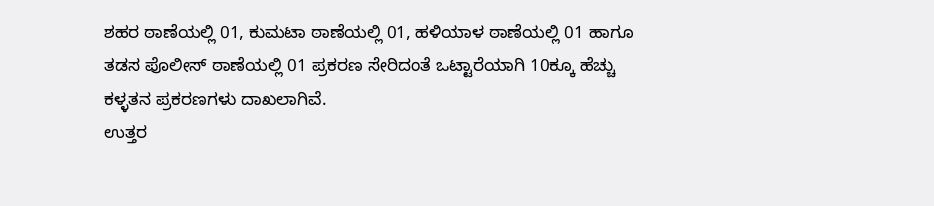ಶಹರ ಠಾಣೆಯಲ್ಲಿ 01, ಕುಮಟಾ ಠಾಣೆಯಲ್ಲಿ 01, ಹಳಿಯಾಳ ಠಾಣೆಯಲ್ಲಿ 01 ಹಾಗೂ ತಡಸ ಪೊಲೀಸ್ ಠಾಣೆಯಲ್ಲಿ 01 ಪ್ರಕರಣ ಸೇರಿದಂತೆ ಒಟ್ಟಾರೆಯಾಗಿ 10ಕ್ಕೂ ಹೆಚ್ಚು ಕಳ್ಳತನ ಪ್ರಕರಣಗಳು ದಾಖಲಾಗಿವೆ.
ಉತ್ತರ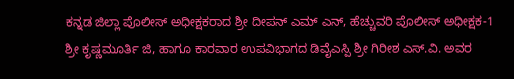ಕನ್ನಡ ಜಿಲ್ಲಾ ಪೊಲೀಸ್ ಅಧೀಕ್ಷಕರಾದ ಶ್ರೀ ದೀಪನ್ ಎಮ್ ಎನ್, ಹೆಚ್ಚುವರಿ ಪೊಲೀಸ್ ಅಧೀಕ್ಷಕ-1 ಶ್ರೀ ಕೃಷ್ಣಮೂರ್ತಿ ಜಿ, ಹಾಗೂ ಕಾರವಾರ ಉಪವಿಭಾಗದ ಡಿವೈಎಸ್ಪಿ ಶ್ರೀ ಗಿರೀಶ ಎಸ್.ವಿ. ಅವರ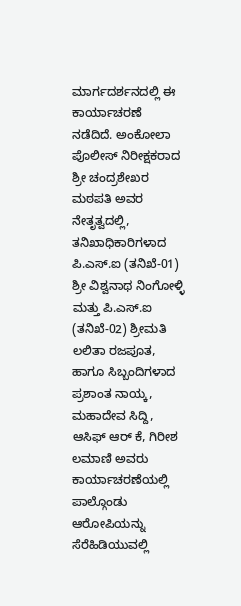ಮಾರ್ಗದರ್ಶನದಲ್ಲಿ ಈ ಕಾರ್ಯಾಚರಣೆ ನಡೆದಿದೆ. ಅಂಕೋಲಾ ಪೊಲೀಸ್ ನಿರೀಕ್ಷಕರಾದ ಶ್ರೀ ಚಂದ್ರಶೇಖರ ಮಠಪತಿ ಅವರ ನೇತೃತ್ವದಲ್ಲಿ, ತನಿಖಾಧಿಕಾರಿಗಳಾದ ಪಿ.ಎಸ್.ಐ (ತನಿಖೆ-01) ಶ್ರೀ ವಿಶ್ವನಾಥ ನಿಂಗೋಳ್ಳಿ ಮತ್ತು ಪಿ.ಎಸ್.ಐ (ತನಿಖೆ-02) ಶ್ರೀಮತಿ ಲಲಿತಾ ರಜಪೂತ, ಹಾಗೂ ಸಿಬ್ಬಂದಿಗಳಾದ ಪ್ರಶಾಂತ ನಾಯ್ಕ, ಮಹಾದೇವ ಸಿದ್ದಿ, ಆಸಿಫ್ ಆರ್ ಕೆ, ಗಿರೀಶ ಲಮಾಣಿ ಅವರು ಕಾರ್ಯಾಚರಣೆಯಲ್ಲಿ ಪಾಲ್ಗೊಂಡು ಆರೋಪಿಯನ್ನು ಸೆರೆಹಿಡಿಯುವಲ್ಲಿ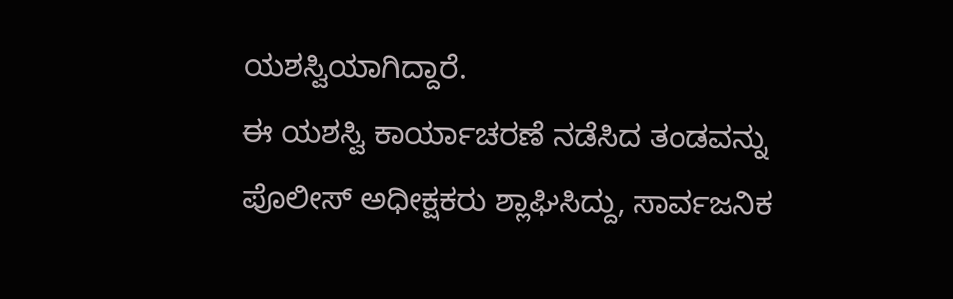ಯಶಸ್ವಿಯಾಗಿದ್ದಾರೆ.
ಈ ಯಶಸ್ವಿ ಕಾರ್ಯಾಚರಣೆ ನಡೆಸಿದ ತಂಡವನ್ನು ಪೊಲೀಸ್ ಅಧೀಕ್ಷಕರು ಶ್ಲಾಘಿಸಿದ್ದು, ಸಾರ್ವಜನಿಕ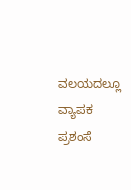ವಲಯದಲ್ಲೂ ವ್ಯಾಪಕ ಪ್ರಶಂಸೆ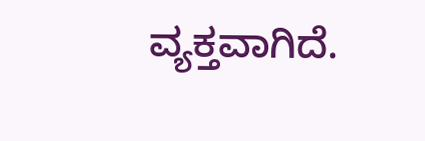ವ್ಯಕ್ತವಾಗಿದೆ.